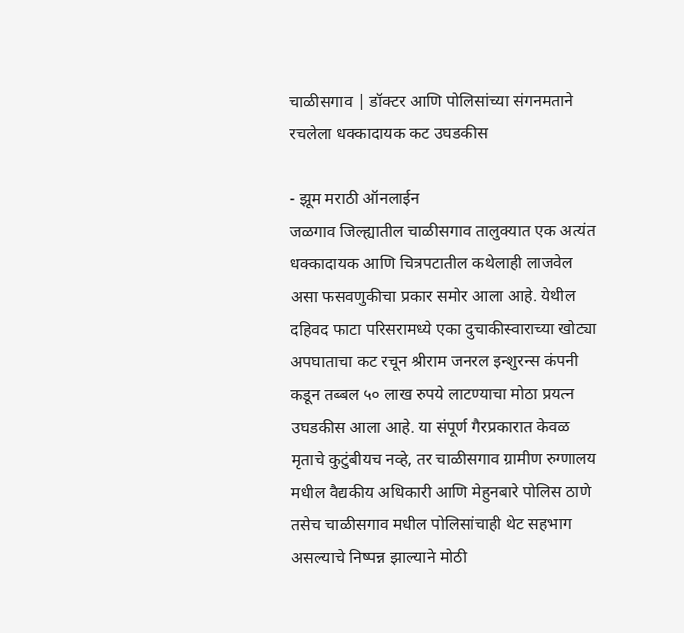चाळीसगाव | डॉक्टर आणि पोलिसांच्या संगनमताने रचलेला धक्कादायक कट उघडकीस

- झूम मराठी ऑनलाईन
जळगाव जिल्ह्यातील चाळीसगाव तालुक्यात एक अत्यंत धक्कादायक आणि चित्रपटातील कथेलाही लाजवेल असा फसवणुकीचा प्रकार समोर आला आहे. येथील दहिवद फाटा परिसरामध्ये एका दुचाकीस्वाराच्या खोट्या अपघाताचा कट रचून श्रीराम जनरल इन्शुरन्स कंपनी कडून तब्बल ५० लाख रुपये लाटण्याचा मोठा प्रयत्न उघडकीस आला आहे. या संपूर्ण गैरप्रकारात केवळ मृताचे कुटुंबीयच नव्हे, तर चाळीसगाव ग्रामीण रुग्णालय मधील वैद्यकीय अधिकारी आणि मेहुनबारे पोलिस ठाणे तसेच चाळीसगाव मधील पोलिसांचाही थेट सहभाग असल्याचे निष्पन्न झाल्याने मोठी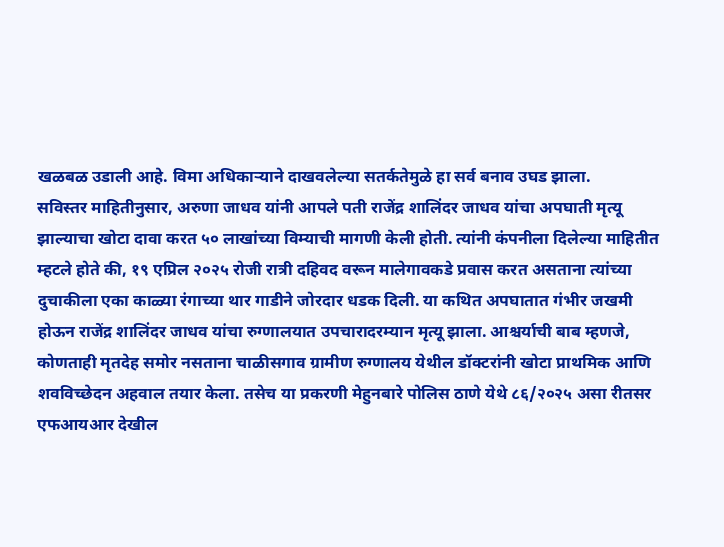खळबळ उडाली आहे. विमा अधिकाऱ्याने दाखवलेल्या सतर्कतेमुळे हा सर्व बनाव उघड झाला.
सविस्तर माहितीनुसार, अरुणा जाधव यांनी आपले पती राजेंद्र शालिंदर जाधव यांचा अपघाती मृत्यू झाल्याचा खोटा दावा करत ५० लाखांच्या विम्याची मागणी केली होती. त्यांनी कंपनीला दिलेल्या माहितीत म्हटले होते की, १९ एप्रिल २०२५ रोजी रात्री दहिवद वरून मालेगावकडे प्रवास करत असताना त्यांच्या दुचाकीला एका काळ्या रंगाच्या थार गाडीने जोरदार धडक दिली. या कथित अपघातात गंभीर जखमी होऊन राजेंद्र शालिंदर जाधव यांचा रुग्णालयात उपचारादरम्यान मृत्यू झाला. आश्चर्याची बाब म्हणजे, कोणताही मृतदेह समोर नसताना चाळीसगाव ग्रामीण रुग्णालय येथील डॉक्टरांनी खोटा प्राथमिक आणि शवविच्छेदन अहवाल तयार केला. तसेच या प्रकरणी मेहुनबारे पोलिस ठाणे येथे ८६/२०२५ असा रीतसर एफआयआर देखील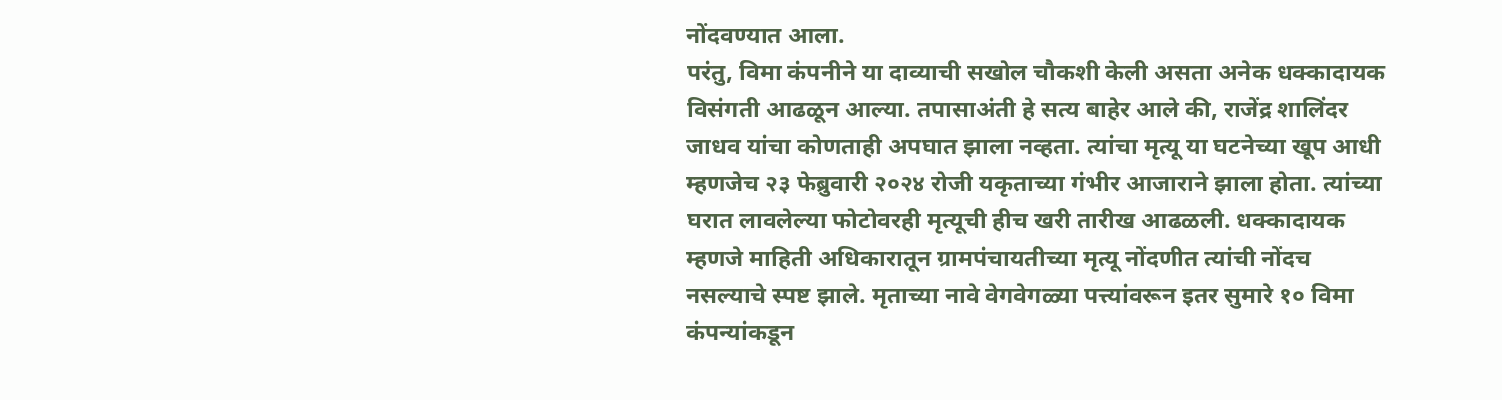नोंदवण्यात आला.
परंतु, विमा कंपनीने या दाव्याची सखोल चौकशी केली असता अनेक धक्कादायक विसंगती आढळून आल्या. तपासाअंती हे सत्य बाहेर आले की, राजेंद्र शालिंदर जाधव यांचा कोणताही अपघात झाला नव्हता. त्यांचा मृत्यू या घटनेच्या खूप आधी म्हणजेच २३ फेब्रुवारी २०२४ रोजी यकृताच्या गंभीर आजाराने झाला होता. त्यांच्या घरात लावलेल्या फोटोवरही मृत्यूची हीच खरी तारीख आढळली. धक्कादायक म्हणजे माहिती अधिकारातून ग्रामपंचायतीच्या मृत्यू नोंदणीत त्यांची नोंदच नसल्याचे स्पष्ट झाले. मृताच्या नावे वेगवेगळ्या पत्त्यांवरून इतर सुमारे १० विमा कंपन्यांकडून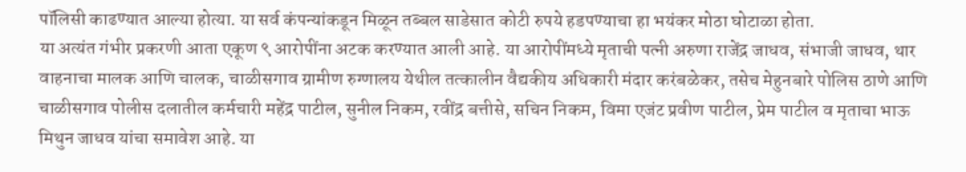पॉलिसी काढण्यात आल्या होत्या. या सर्व कंपन्यांकडून मिळून तब्बल साडेसात कोटी रुपये हडपण्याचा हा भयंकर मोठा घोटाळा होता.
या अत्यंत गंभीर प्रकरणी आता एकूण ९ आरोपींना अटक करण्यात आली आहे. या आरोपींमध्ये मृताची पत्नी अरुणा राजेंद्र जाधव, संभाजी जाधव, थार वाहनाचा मालक आणि चालक, चाळीसगाव ग्रामीण रुग्णालय येथील तत्कालीन वैद्यकीय अधिकारी मंदार करंबळेकर, तसेच मेहुनबारे पोलिस ठाणे आणि चाळीसगाव पोलीस दलातील कर्मचारी महेंद्र पाटील, सुनील निकम, रवींद्र बत्तीसे, सचिन निकम, विमा एजंट प्रवीण पाटील, प्रेम पाटील व मृताचा भाऊ मिथुन जाधव यांचा समावेश आहे. या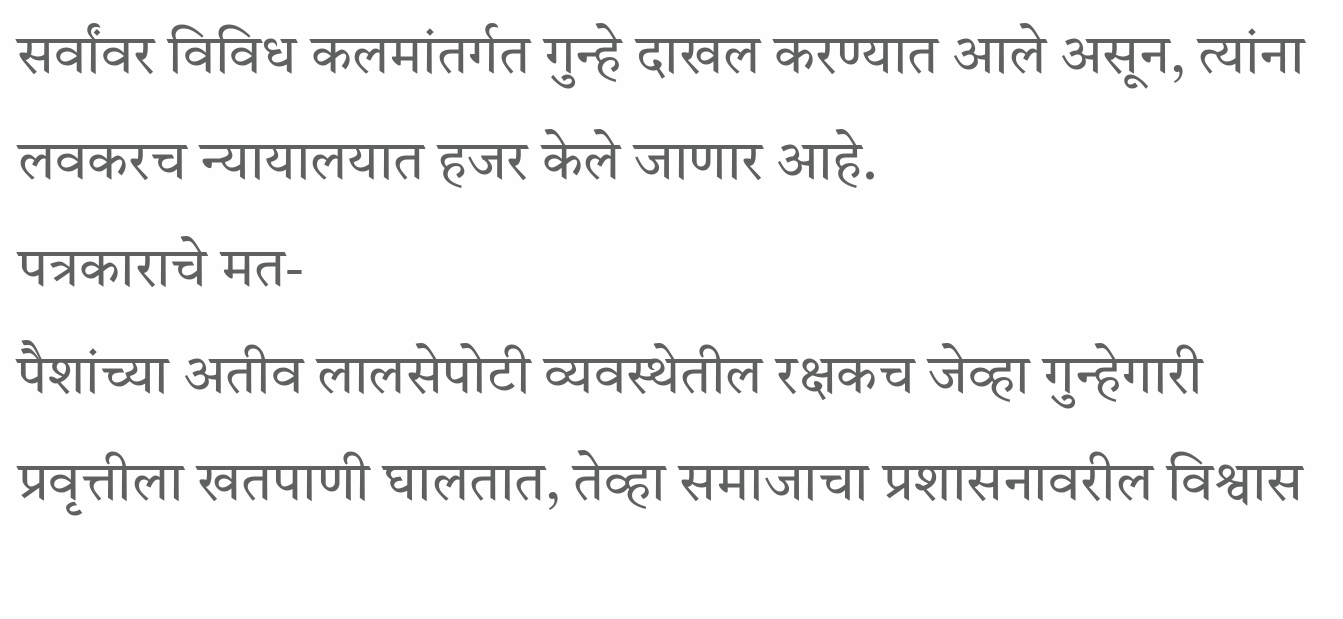सर्वांवर विविध कलमांतर्गत गुन्हे दाखल करण्यात आले असून, त्यांना लवकरच न्यायालयात हजर केले जाणार आहे.
पत्रकाराचे मत-
पैशांच्या अतीव लालसेपोटी व्यवस्थेतील रक्षकच जेव्हा गुन्हेगारी प्रवृत्तीला खतपाणी घालतात, तेव्हा समाजाचा प्रशासनावरील विश्वास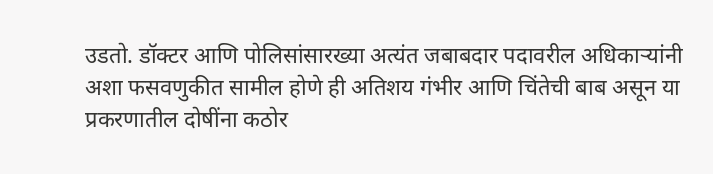उडतो. डॉक्टर आणि पोलिसांसारख्या अत्यंत जबाबदार पदावरील अधिकाऱ्यांनी अशा फसवणुकीत सामील होणे ही अतिशय गंभीर आणि चिंतेची बाब असून या प्रकरणातील दोषींना कठोर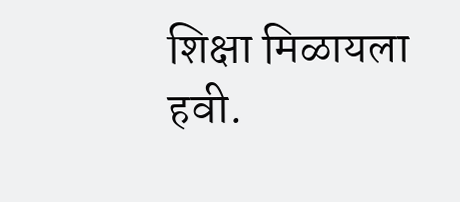शिक्षा मिळायला हवी.